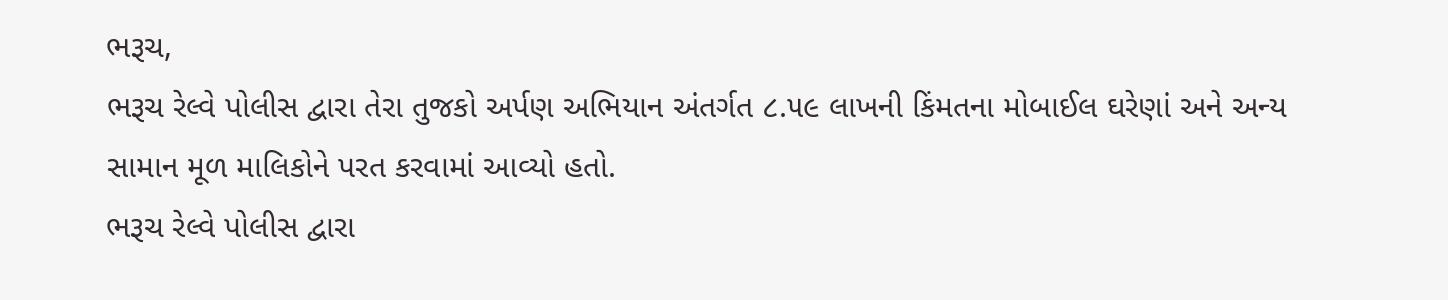ભરૂચ,
ભરૂચ રેલ્વે પોલીસ દ્વારા તેરા તુજકો અર્પણ અભિયાન અંતર્ગત ૮.૫૯ લાખની કિંમતના મોબાઈલ ઘરેણાં અને અન્ય સામાન મૂળ માલિકોને પરત કરવામાં આવ્યો હતો.
ભરૂચ રેલ્વે પોલીસ દ્વારા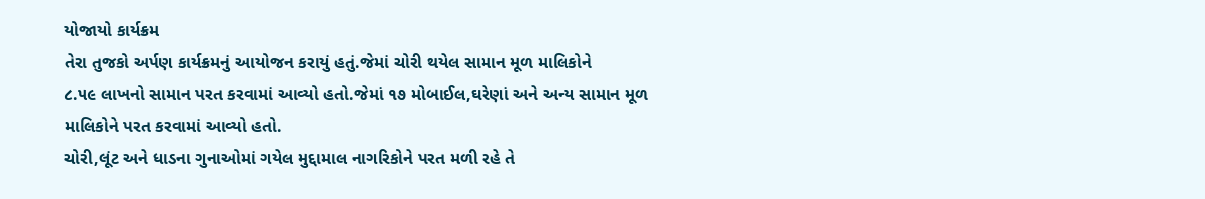યોજાયો કાર્યક્રમ
તેરા તુજકો અર્પણ કાર્યક્રમનું આયોજન કરાયું હતું.જેમાં ચોરી થયેલ સામાન મૂળ માલિકોને
૮.૫૯ લાખનો સામાન પરત કરવામાં આવ્યો હતો.જેમાં ૧૭ મોબાઈલ,ઘરેણાં અને અન્ય સામાન મૂળ માલિકોને પરત કરવામાં આવ્યો હતો.
ચોરી,લૂંટ અને ધાડના ગુનાઓમાં ગયેલ મુદ્દામાલ નાગરિકોને પરત મળી રહે તે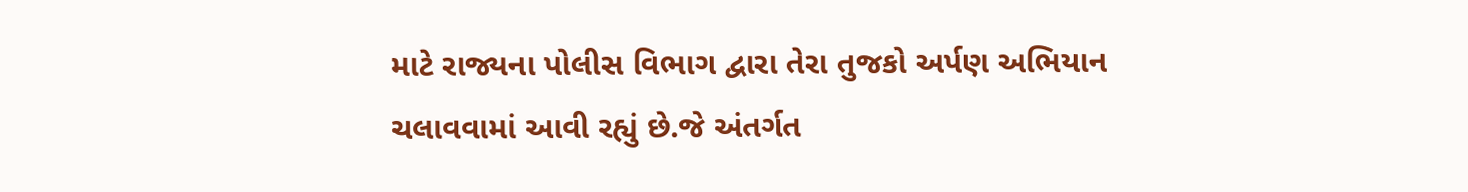માટે રાજ્યના પોલીસ વિભાગ દ્વારા તેરા તુજકો અર્પણ અભિયાન ચલાવવામાં આવી રહ્યું છે.જે અંતર્ગત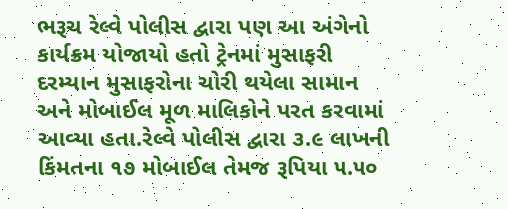ભરૂચ રેલ્વે પોલીસ દ્વારા પણ આ અંગેનો કાર્યક્રમ યોજાયો હતો ટ્રેનમાં મુસાફરી દરમ્યાન મુસાફરોના ચોરી થયેલા સામાન અને મોબાઈલ મૂળ માલિકોને પરત કરવામાં આવ્યા હતા.રેલ્વે પોલીસ દ્વારા ૩.૯ લાખની કિંમતના ૧૭ મોબાઈલ તેમજ રૂપિયા ૫.૫૦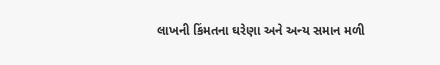લાખની કિંમતના ઘરેણા અને અન્ય સમાન મળી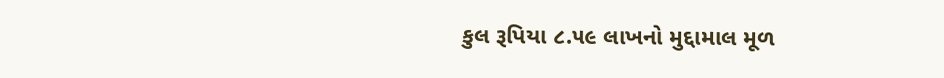કુલ રૂપિયા ૮.૫૯ લાખનો મુદ્દામાલ મૂળ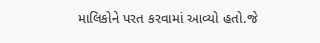માલિકોને પરત કરવામાં આવ્યો હતો.જે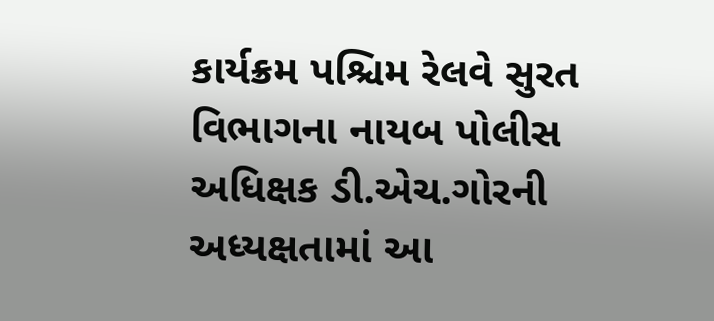કાર્યક્રમ પશ્ચિમ રેલવે સુરત વિભાગના નાયબ પોલીસ અધિક્ષક ડી.એચ.ગોરની અધ્યક્ષતામાં આ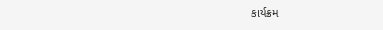કાર્યક્રમ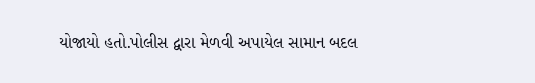યોજાયો હતો.પોલીસ દ્વારા મેળવી અપાયેલ સામાન બદલ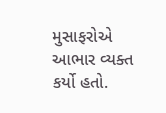મુસાફરોએ આભાર વ્યક્ત કર્યો હતો.